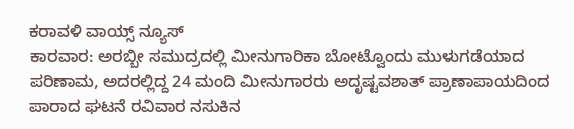ಕರಾವಳಿ ವಾಯ್ಸ್ ನ್ಯೂಸ್
ಕಾರವಾರ: ಅರಬ್ಬೀ ಸಮುದ್ರದಲ್ಲಿ ಮೀನುಗಾರಿಕಾ ಬೋಟ್ವೊಂದು ಮುಳುಗಡೆಯಾದ ಪರಿಣಾಮ, ಅದರಲ್ಲಿದ್ದ 24 ಮಂದಿ ಮೀನುಗಾರರು ಅದೃಷ್ಟವಶಾತ್ ಪ್ರಾಣಾಪಾಯದಿಂದ ಪಾರಾದ ಘಟನೆ ರವಿವಾರ ನಸುಕಿನ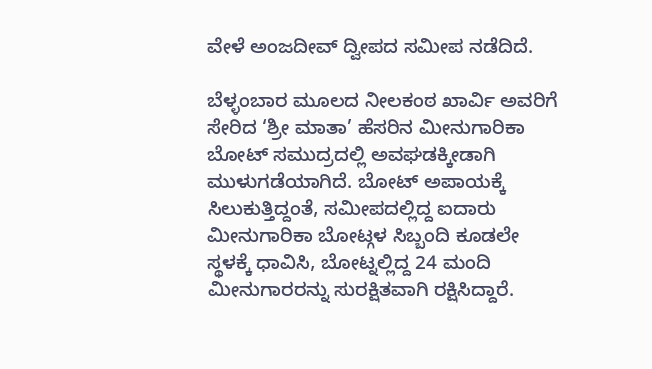ವೇಳೆ ಅಂಜದೀವ್ ದ್ವೀಪದ ಸಮೀಪ ನಡೆದಿದೆ.

ಬೆಳ್ಳಂಬಾರ ಮೂಲದ ನೀಲಕಂಠ ಖಾರ್ವಿ ಅವರಿಗೆ ಸೇರಿದ ‘ಶ್ರೀ ಮಾತಾ’ ಹೆಸರಿನ ಮೀನುಗಾರಿಕಾ ಬೋಟ್ ಸಮುದ್ರದಲ್ಲಿ ಅವಘಡಕ್ಕೀಡಾಗಿ ಮುಳುಗಡೆಯಾಗಿದೆ. ಬೋಟ್ ಅಪಾಯಕ್ಕೆ ಸಿಲುಕುತ್ತಿದ್ದಂತೆ, ಸಮೀಪದಲ್ಲಿದ್ದ ಐದಾರು ಮೀನುಗಾರಿಕಾ ಬೋಟ್ಗಳ ಸಿಬ್ಬಂದಿ ಕೂಡಲೇ ಸ್ಥಳಕ್ಕೆ ಧಾವಿಸಿ, ಬೋಟ್ನಲ್ಲಿದ್ದ 24 ಮಂದಿ ಮೀನುಗಾರರನ್ನು ಸುರಕ್ಷಿತವಾಗಿ ರಕ್ಷಿಸಿದ್ದಾರೆ.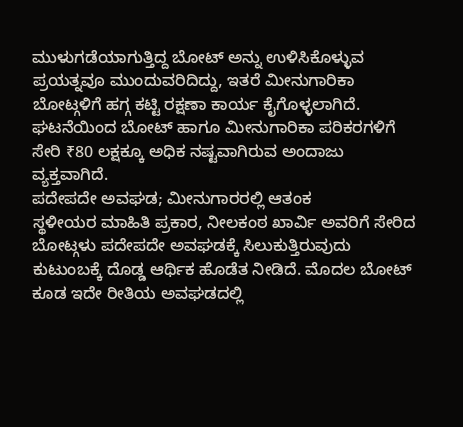ಮುಳುಗಡೆಯಾಗುತ್ತಿದ್ದ ಬೋಟ್ ಅನ್ನು ಉಳಿಸಿಕೊಳ್ಳುವ ಪ್ರಯತ್ನವೂ ಮುಂದುವರಿದಿದ್ದು, ಇತರೆ ಮೀನುಗಾರಿಕಾ ಬೋಟ್ಗಳಿಗೆ ಹಗ್ಗ ಕಟ್ಟಿ ರಕ್ಷಣಾ ಕಾರ್ಯ ಕೈಗೊಳ್ಳಲಾಗಿದೆ. ಘಟನೆಯಿಂದ ಬೋಟ್ ಹಾಗೂ ಮೀನುಗಾರಿಕಾ ಪರಿಕರಗಳಿಗೆ ಸೇರಿ ₹80 ಲಕ್ಷಕ್ಕೂ ಅಧಿಕ ನಷ್ಟವಾಗಿರುವ ಅಂದಾಜು ವ್ಯಕ್ತವಾಗಿದೆ.
ಪದೇಪದೇ ಅವಘಡ; ಮೀನುಗಾರರಲ್ಲಿ ಆತಂಕ
ಸ್ಥಳೀಯರ ಮಾಹಿತಿ ಪ್ರಕಾರ, ನೀಲಕಂಠ ಖಾರ್ವಿ ಅವರಿಗೆ ಸೇರಿದ ಬೋಟ್ಗಳು ಪದೇಪದೇ ಅವಘಡಕ್ಕೆ ಸಿಲುಕುತ್ತಿರುವುದು ಕುಟುಂಬಕ್ಕೆ ದೊಡ್ಡ ಆರ್ಥಿಕ ಹೊಡೆತ ನೀಡಿದೆ. ಮೊದಲ ಬೋಟ್ ಕೂಡ ಇದೇ ರೀತಿಯ ಅವಘಡದಲ್ಲಿ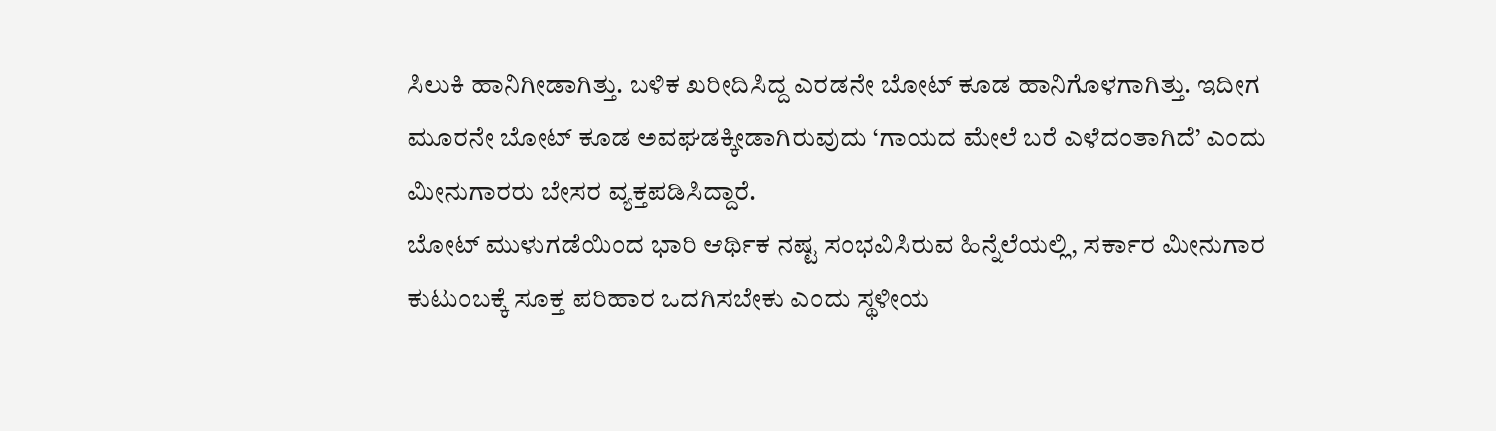ಸಿಲುಕಿ ಹಾನಿಗೀಡಾಗಿತ್ತು. ಬಳಿಕ ಖರೀದಿಸಿದ್ದ ಎರಡನೇ ಬೋಟ್ ಕೂಡ ಹಾನಿಗೊಳಗಾಗಿತ್ತು. ಇದೀಗ ಮೂರನೇ ಬೋಟ್ ಕೂಡ ಅವಘಡಕ್ಕೀಡಾಗಿರುವುದು ‘ಗಾಯದ ಮೇಲೆ ಬರೆ ಎಳೆದಂತಾಗಿದೆ’ ಎಂದು ಮೀನುಗಾರರು ಬೇಸರ ವ್ಯಕ್ತಪಡಿಸಿದ್ದಾರೆ.
ಬೋಟ್ ಮುಳುಗಡೆಯಿಂದ ಭಾರಿ ಆರ್ಥಿಕ ನಷ್ಟ ಸಂಭವಿಸಿರುವ ಹಿನ್ನೆಲೆಯಲ್ಲಿ, ಸರ್ಕಾರ ಮೀನುಗಾರ ಕುಟುಂಬಕ್ಕೆ ಸೂಕ್ತ ಪರಿಹಾರ ಒದಗಿಸಬೇಕು ಎಂದು ಸ್ಥಳೀಯ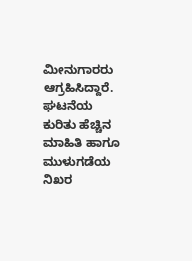ಮೀನುಗಾರರು ಆಗ್ರಹಿಸಿದ್ದಾರೆ.
ಘಟನೆಯ ಕುರಿತು ಹೆಚ್ಚಿನ ಮಾಹಿತಿ ಹಾಗೂ ಮುಳುಗಡೆಯ ನಿಖರ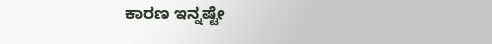ಕಾರಣ ಇನ್ನಷ್ಟೇ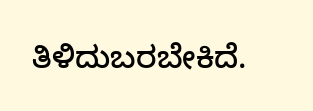ತಿಳಿದುಬರಬೇಕಿದೆ.